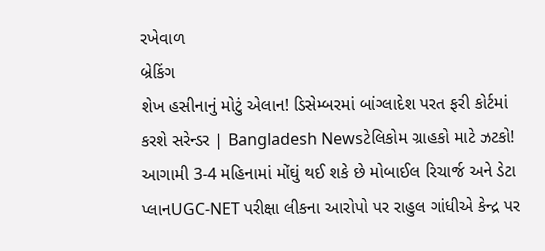રખેવાળ
બ્રેકિંગ
શેખ હસીનાનું મોટું એલાન! ડિસેમ્બરમાં બાંગ્લાદેશ પરત ફરી કોર્ટમાં કરશે સરેન્ડર | Bangladesh Newsટેલિકોમ ગ્રાહકો માટે ઝટકો! આગામી 3-4 મહિનામાં મોંઘું થઈ શકે છે મોબાઈલ રિચાર્જ અને ડેટા પ્લાનUGC-NET પરીક્ષા લીકના આરોપો પર રાહુલ ગાંધીએ કેન્દ્ર પર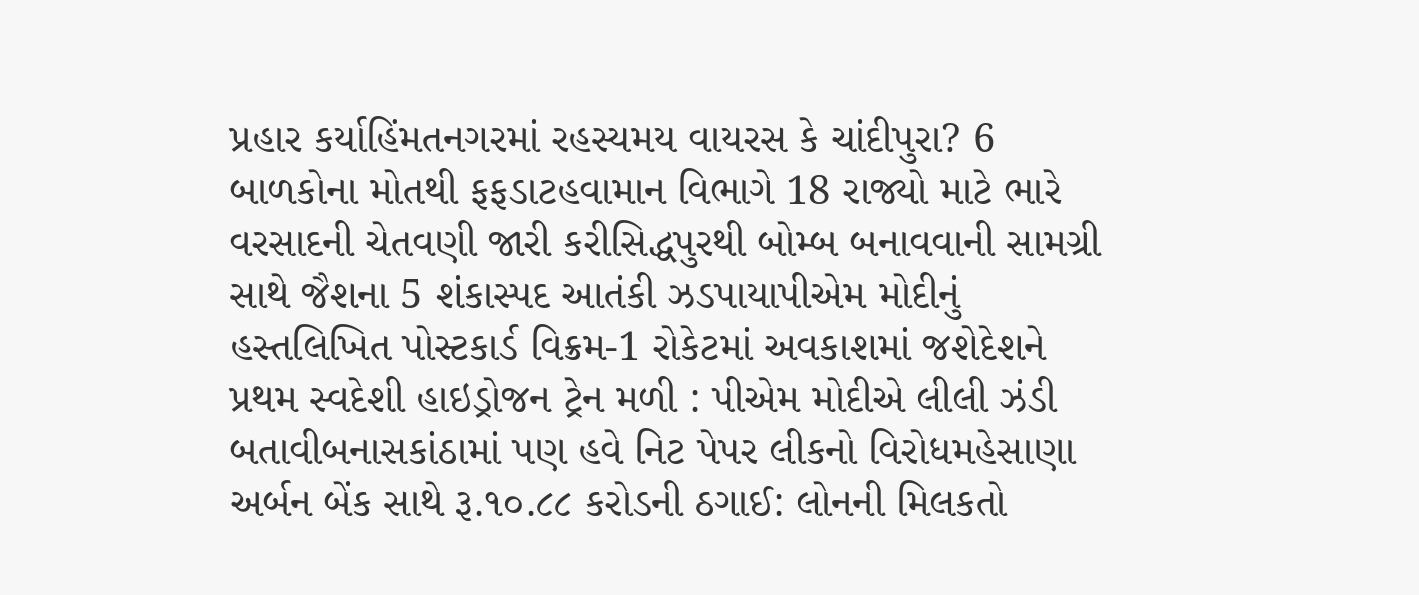પ્રહાર કર્યાહિંમતનગરમાં રહસ્યમય વાયરસ કે ચાંદીપુરા? 6 બાળકોના મોતથી ફફડાટહવામાન વિભાગે 18 રાજ્યો માટે ભારે વરસાદની ચેતવણી જારી કરીસિદ્ધપુરથી બોમ્બ બનાવવાની સામગ્રી સાથે જૈશના 5 શંકાસ્પદ આતંકી ઝડપાયાપીએમ મોદીનું હસ્તલિખિત પોસ્ટકાર્ડ વિક્રમ-1 રોકેટમાં અવકાશમાં જશેદેશને પ્રથમ સ્વદેશી હાઇડ્રોજન ટ્રેન મળી : પીએમ મોદીએ લીલી ઝંડી બતાવીબનાસકાંઠામાં પણ હવે નિટ પેપર લીકનો વિરોધમહેસાણા અર્બન બેંક સાથે રૂ.૧૦.૮૮ કરોડની ઠગાઈ: લોનની મિલકતો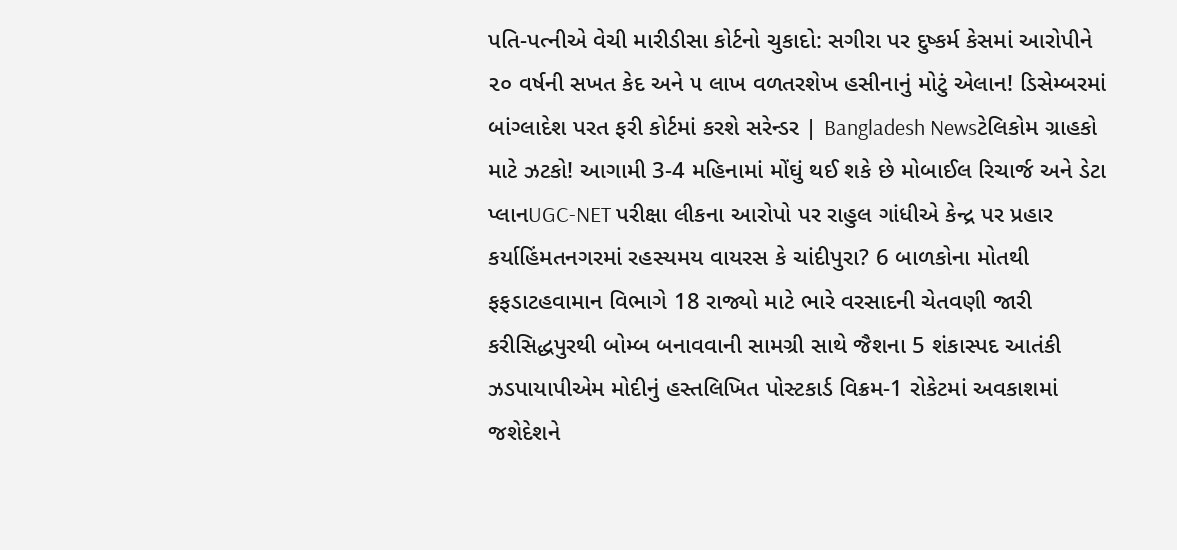પતિ-પત્નીએ વેચી મારીડીસા કોર્ટનો ચુકાદો: સગીરા પર દુષ્કર્મ કેસમાં આરોપીને ૨૦ વર્ષની સખત કેદ અને ૫ લાખ વળતરશેખ હસીનાનું મોટું એલાન! ડિસેમ્બરમાં બાંગ્લાદેશ પરત ફરી કોર્ટમાં કરશે સરેન્ડર | Bangladesh Newsટેલિકોમ ગ્રાહકો માટે ઝટકો! આગામી 3-4 મહિનામાં મોંઘું થઈ શકે છે મોબાઈલ રિચાર્જ અને ડેટા પ્લાનUGC-NET પરીક્ષા લીકના આરોપો પર રાહુલ ગાંધીએ કેન્દ્ર પર પ્રહાર કર્યાહિંમતનગરમાં રહસ્યમય વાયરસ કે ચાંદીપુરા? 6 બાળકોના મોતથી ફફડાટહવામાન વિભાગે 18 રાજ્યો માટે ભારે વરસાદની ચેતવણી જારી કરીસિદ્ધપુરથી બોમ્બ બનાવવાની સામગ્રી સાથે જૈશના 5 શંકાસ્પદ આતંકી ઝડપાયાપીએમ મોદીનું હસ્તલિખિત પોસ્ટકાર્ડ વિક્રમ-1 રોકેટમાં અવકાશમાં જશેદેશને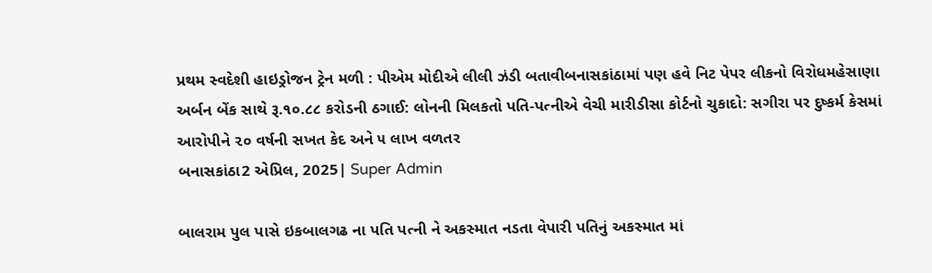પ્રથમ સ્વદેશી હાઇડ્રોજન ટ્રેન મળી : પીએમ મોદીએ લીલી ઝંડી બતાવીબનાસકાંઠામાં પણ હવે નિટ પેપર લીકનો વિરોધમહેસાણા અર્બન બેંક સાથે રૂ.૧૦.૮૮ કરોડની ઠગાઈ: લોનની મિલકતો પતિ-પત્નીએ વેચી મારીડીસા કોર્ટનો ચુકાદો: સગીરા પર દુષ્કર્મ કેસમાં આરોપીને ૨૦ વર્ષની સખત કેદ અને ૫ લાખ વળતર
બનાસકાંઠા2 એપ્રિલ, 2025| Super Admin

બાલરામ પુલ પાસે ઇકબાલગઢ ના પતિ પત્ની ને અકસ્માત નડતા વેપારી પતિનું અકસ્માત માં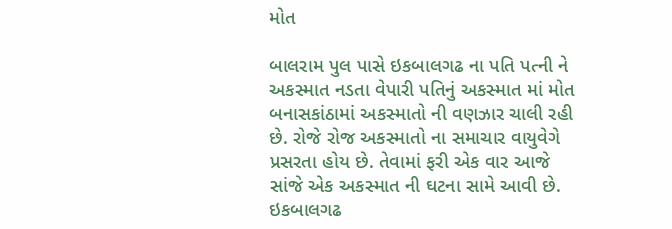મોત

બાલરામ પુલ પાસે ઇકબાલગઢ ના પતિ પત્ની ને અકસ્માત નડતા વેપારી પતિનું અકસ્માત માં મોત
બનાસકાંઠામાં અકસ્માતો ની વણઝાર ચાલી રહી છે. રોજે રોજ અકસ્માતો ના સમાચાર વાયુવેગે પ્રસરતા હોય છે. તેવામાં ફરી એક વાર આજે સાંજે એક અકસ્માત ની ઘટના સામે આવી છે. ઇકબાલગઢ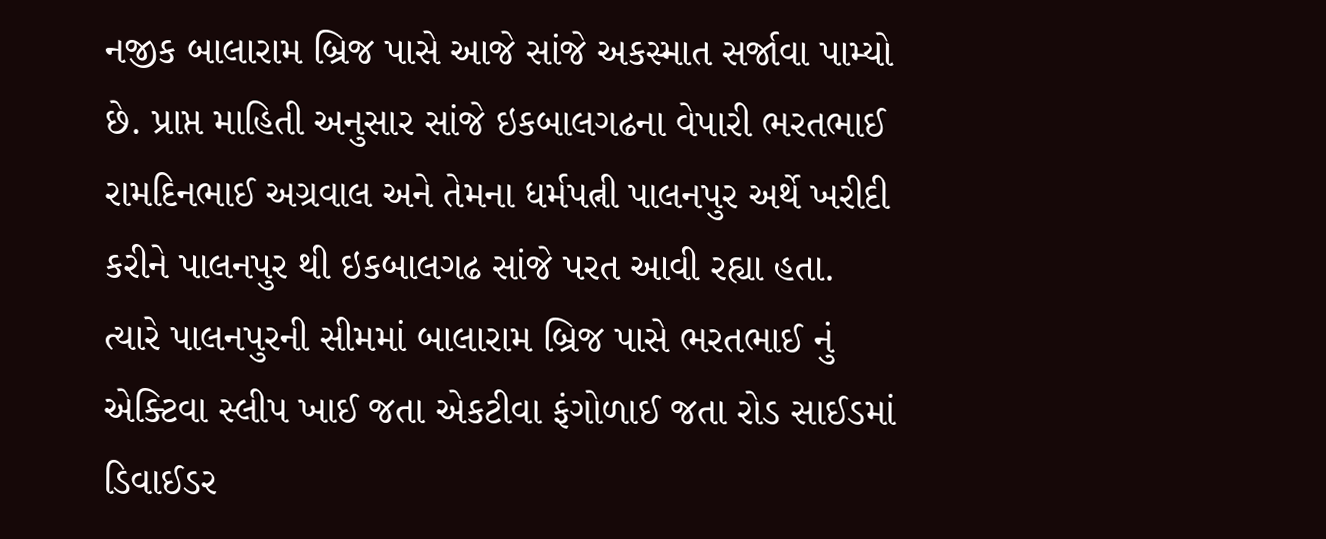નજીક બાલારામ બ્રિજ પાસે આજે સાંજે અકસ્માત સર્જાવા પામ્યો છે. પ્રાપ્ત માહિતી અનુસાર સાંજે ઇકબાલગઢના વેપારી ભરતભાઈ રામદિનભાઈ અગ્રવાલ અને તેમના ધર્મપત્ની પાલનપુર અર્થે ખરીદી કરીને પાલનપુર થી ઇકબાલગઢ સાંજે પરત આવી રહ્યા હતા. ત્યારે પાલનપુરની સીમમાં બાલારામ બ્રિજ પાસે ભરતભાઈ નું એક્ટિવા સ્લીપ ખાઈ જતા એકટીવા ફંગોળાઈ જતા રોડ સાઈડમાં ડિવાઈડર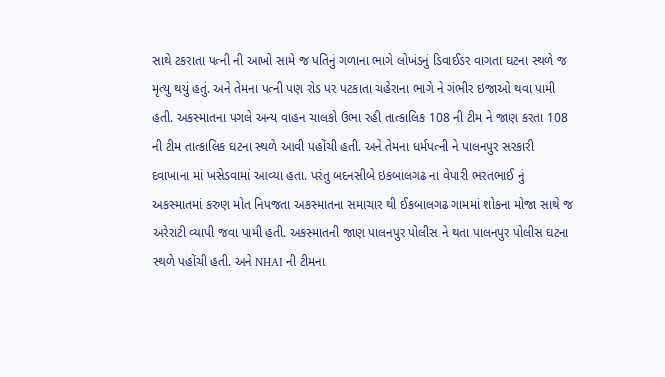સાથે ટકરાતા પત્ની ની આખો સામે જ પતિનું ગળાના ભાગે લોખંડનું ડિવાઈડર વાગતા ઘટના સ્થળે જ મૃત્યુ થયું હતું. અને તેમના પત્ની પણ રોડ પર પટકાતા ચહેરાના ભાગે ને ગંભીર ઇજાઓ થવા પામી હતી. અકસ્માતના પગલે અન્ય વાહન ચાલકો ઉભા રહી તાત્કાલિક 108 ની ટીમ ને જાણ કરતા 108 ની ટીમ તાત્કાલિક ઘટના સ્થળે આવી પહોંચી હતી. અને તેમના ધર્મપત્ની ને પાલનપુર સરકારી દવાખાના માં ખસેડવામાં આવ્યા હતા. પરંતુ બદનસીબે ઇકબાલગઢ ના વેપારી ભરતભાઈ નું અકસ્માતમાં કરુણ મોત નિપજતા અકસ્માતના સમાચાર થી ઈકબાલગઢ ગામમાં શોકના મોજા સાથે જ અરેરાટી વ્યાપી જવા પામી હતી. અકસ્માતની જાણ પાલનપુર પોલીસ ને થતા પાલનપુર પોલીસ ઘટના સ્થળે પહોંચી હતી. અને NHAI ની ટીમના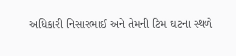અધિકારી નિસારભાઈ અને તેમની ટિમ ઘટના સ્થળે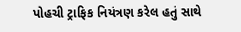પોહચી ટ્રાફિક નિયંત્રણ કરેલ હતું સાથે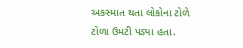અકસ્માત થતા લોકોના ટોળે ટોળા ઉમટી પડ્યા હતા.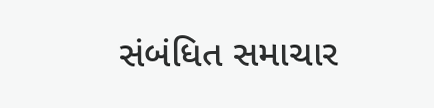સંબંધિત સમાચાર